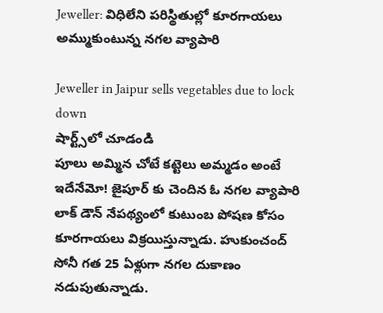Jeweller: విధిలేని పరిస్థితుల్లో కూరగాయలు అమ్ముకుంటున్న నగల వ్యాపారి

Jeweller in Jaipur sells vegetables due to lock down
షార్ట్స్‌లో చూడండి
పూలు అమ్మిన చోటే కట్టెలు అమ్మడం అంటే ఇదేనేమో! జైపూర్ కు చెందిన ఓ నగల వ్యాపారి లాక్ డౌన్ నేపథ్యంలో కుటుంబ పోషణ కోసం కూరగాయలు విక్రయిస్తున్నాడు. హుకుంచంద్ సోనీ గత 25 ఏళ్లుగా నగల దుకాణం నడుపుతున్నాడు.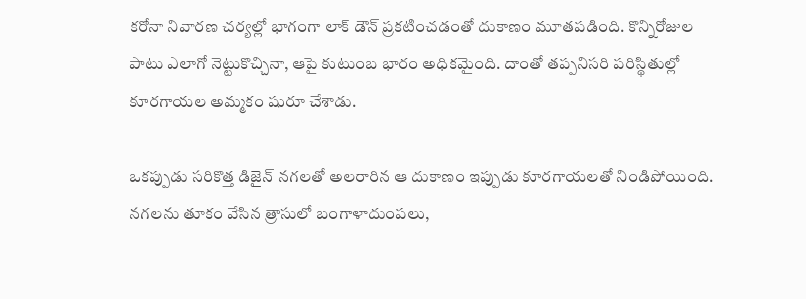కరోనా నివారణ చర్యల్లో భాగంగా లాక్ డౌన్ ప్రకటించడంతో దుకాణం మూతపడింది. కొన్నిరోజుల పాటు ఎలాగో నెట్టుకొచ్చినా, ఆపై కుటుంబ భారం అధికమైంది. దాంతో తప్పనిసరి పరిస్థితుల్లో కూరగాయల అమ్మకం షురూ చేశాడు.

ఒకప్పుడు సరికొత్త డిజైన్ నగలతో అలరారిన ఆ దుకాణం ఇప్పుడు కూరగాయలతో నిండిపోయింది. నగలను తూకం వేసిన త్రాసులో బంగాళాదుంపలు,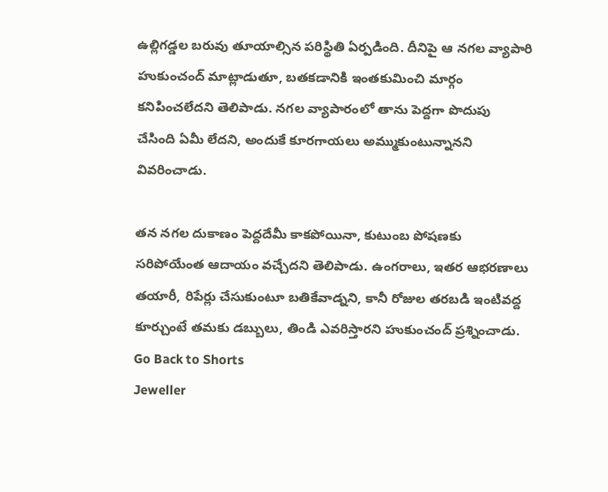ఉల్లిగడ్డల బరువు తూయాల్సిన పరిస్థితి ఏర్పడింది. దీనిపై ఆ నగల వ్యాపారి హుకుంచంద్ మాట్లాడుతూ, బతకడానికి ఇంతకుమించి మార్గం కనిపించలేదని తెలిపాడు. నగల వ్యాపారంలో తాను పెద్దగా పొదుపు చేసింది ఏమీ లేదని, అందుకే కూరగాయలు అమ్ముకుంటున్నానని వివరించాడు.

తన నగల దుకాణం పెద్దదేమీ కాకపోయినా, కుటుంబ పోషణకు సరిపోయేంత ఆదాయం వచ్చేదని తెలిపాడు. ఉంగరాలు, ఇతర ఆభరణాలు తయారీ, రిపేర్లు చేసుకుంటూ బతికేవాడ్నని, కానీ రోజుల తరబడి ఇంటివద్ద కూర్చుంటే తమకు డబ్బులు, తిండి ఎవరిస్తారని హుకుంచంద్ ప్రశ్నించాడు.
Go Back to Shorts
Jeweller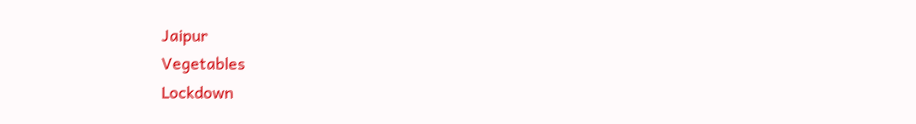Jaipur
Vegetables
Lockdown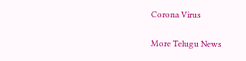Corona Virus

More Telugu News